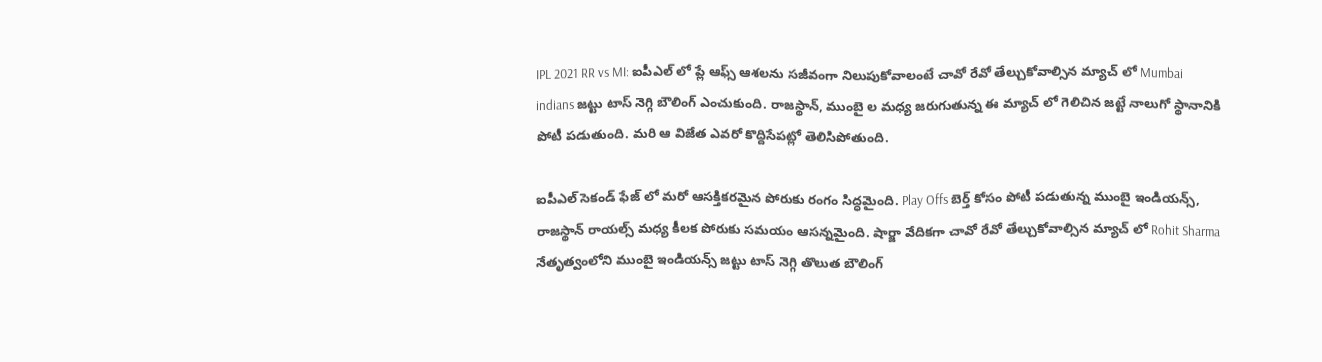IPL 2021 RR vs MI: ఐపీఎల్ లో ప్లే ఆఫ్స్ ఆశలను సజీవంగా నిలుపుకోవాలంటే చావో రేవో తేల్చుకోవాల్సిన మ్యాచ్ లో Mumbai indians జట్టు టాస్ నెగ్గి బౌలింగ్ ఎంచుకుంది. రాజస్థాన్, ముంబై ల మధ్య జరుగుతున్న ఈ మ్యాచ్ లో గెలిచిన జట్టే నాలుగో స్థానానికి పోటీ పడుతుంది. మరి ఆ విజేత ఎవరో కొద్దిసేపట్లో తెలిసిపోతుంది.

ఐపీఎల్ సెకండ్ ఫేజ్ లో మరో ఆసక్తికరమైన పోరుకు రంగం సిద్ధమైంది. Play Offs బెర్త్ కోసం పోటీ పడుతున్న ముంబై ఇండియన్స్, రాజస్థాన్ రాయల్స్ మధ్య కీలక పోరుకు సమయం ఆసన్నమైంది. షార్జా వేదికగా చావో రేవో తేల్చుకోవాల్సిన మ్యాచ్ లో Rohit Sharma నేతృత్వంలోని ముంబై ఇండియన్స్ జట్టు టాస్ నెగ్గి తొలుత బౌలింగ్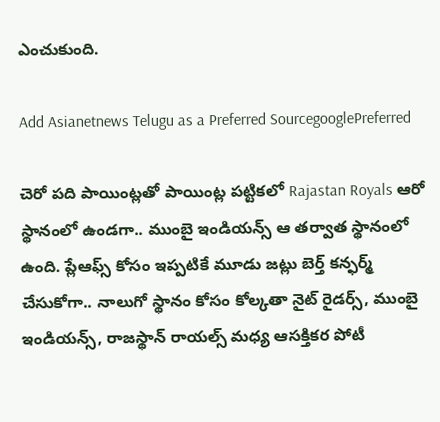ఎంచుకుంది.

Add Asianetnews Telugu as a Preferred SourcegooglePreferred

చెరో పది పాయింట్లతో పాయింట్ల పట్టికలో Rajastan Royals ఆరో స్థానంలో ఉండగా.. ముంబై ఇండియన్స్ ఆ తర్వాత స్థానంలో ఉంది. ప్లేఆఫ్స్ కోసం ఇప్పటికే మూడు జట్లు బెర్త్ కన్ఫర్మ్ చేసుకోగా.. నాలుగో స్థానం కోసం కోల్కతా నైట్ రైడర్స్, ముంబై ఇండియన్స్, రాజస్థాన్ రాయల్స్ మధ్య ఆసక్తికర పోటీ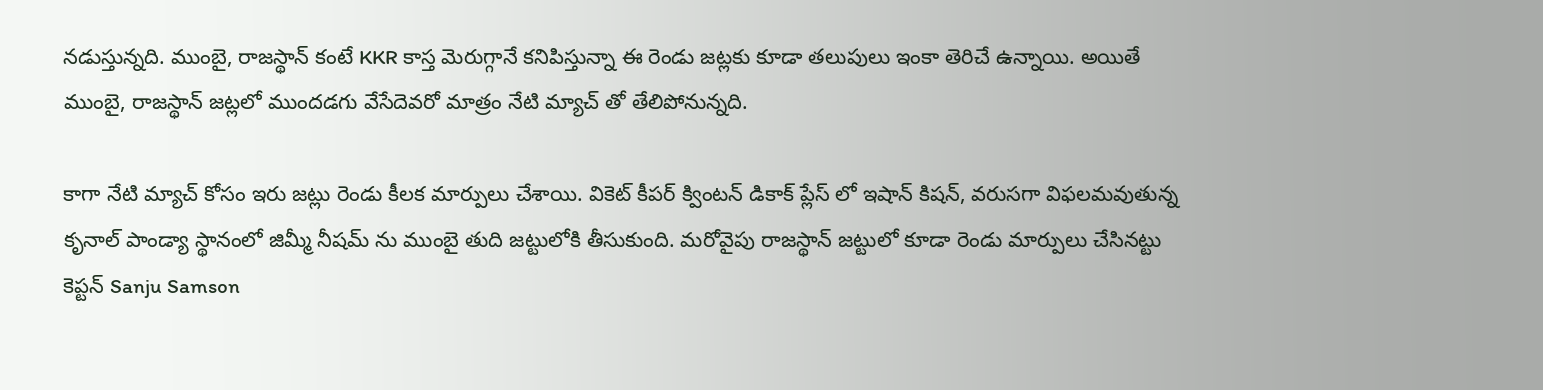నడుస్తున్నది. ముంబై, రాజస్థాన్ కంటే KKR కాస్త మెరుగ్గానే కనిపిస్తున్నా ఈ రెండు జట్లకు కూడా తలుపులు ఇంకా తెరిచే ఉన్నాయి. అయితే ముంబై, రాజస్థాన్ జట్లలో ముందడగు వేసేదెవరో మాత్రం నేటి మ్యాచ్ తో తేలిపోనున్నది.

కాగా నేటి మ్యాచ్ కోసం ఇరు జట్లు రెండు కీలక మార్పులు చేశాయి. వికెట్ కీపర్ క్వింటన్ డికాక్ ప్లేస్ లో ఇషాన్ కిషన్, వరుసగా విఫలమవుతున్న కృనాల్ పాండ్యా స్థానంలో జిమ్మీ నీషమ్ ను ముంబై తుది జట్టులోకి తీసుకుంది. మరోవైపు రాజస్థాన్ జట్టులో కూడా రెండు మార్పులు చేసినట్టు కెప్టన్ Sanju Samson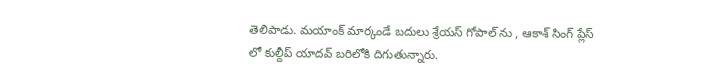తెలిపాడు. మయాంక్ మార్కండే బదులు శ్రేయస్ గోపాల్ ను , ఆకాశ్ సింగ్ ప్లేస్ లో కుల్దీప్ యాదవ్ బరిలోకి దిగుతున్నారు.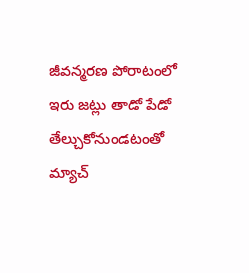జీవన్మరణ పోరాటంలో ఇరు జట్లు తాడో పేడో తేల్చుకోనుండటంతో మ్యాచ్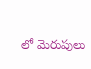లో మెరుపులు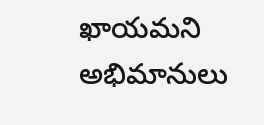ఖాయమని అభిమానులు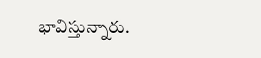భావిస్తున్నారు.